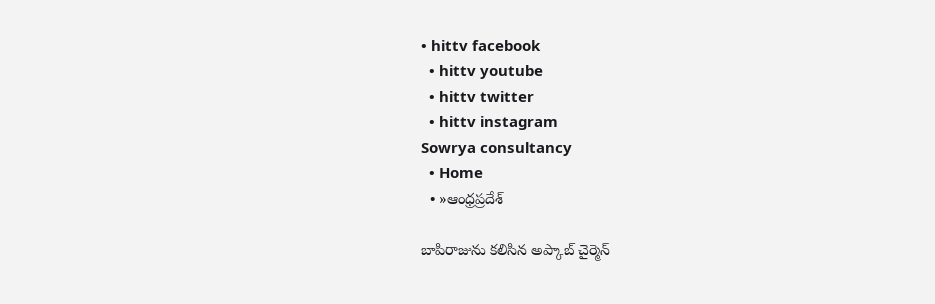• hittv facebook
  • hittv youtube
  • hittv twitter
  • hittv instagram
Sowrya consultancy
  • Home
  • »ఆంధ్రప్రదేశ్

బాపిరాజును కలిసిన అప్కాబ్ చైర్మెన్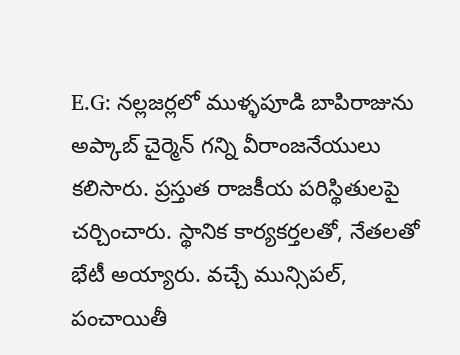E.G: నల్లజర్లలో ముళ్ళపూడి బాపిరాజును అప్కాబ్ చైర్మెన్ గన్ని వీరాంజనేయులు కలిసారు. ప్రస్తుత రాజకీయ పరిస్థితులపై చర్చించారు. స్థానిక కార్యకర్తలతో, నేతలతో భేటీ అయ్యారు. వచ్చే మున్సిపల్, పంచాయితీ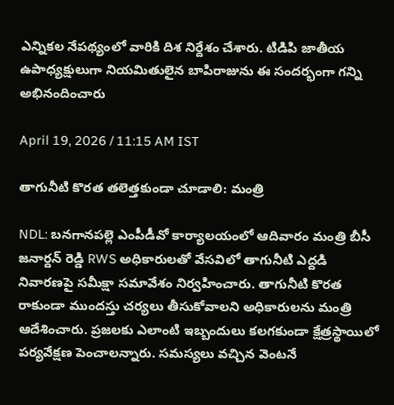ఎన్నికల నేపథ్యంలో వారికి దిశ నిర్దేశం చేశారు. టిడిపి జాతీయ ఉపాధ్యక్షులుగా నియమితులైన బాపిరాజును ఈ సందర్భంగా గన్ని అభినందించారు

April 19, 2026 / 11:15 AM IST

తాగునీటి కొరత తలెత్తకుండా చూడాలి: మంత్రి

NDL: బనగానపల్లె ఎంపీడీవో కార్యాలయంలో ఆదివారం మంత్రి బీసీ జనార్దన్ రెడ్డి RWS అధికారులతో వేసవిలో తాగునీటి ఎద్దడి నివారణపై సమీక్షా సమావేశం నిర్వహించారు. తాగునీటి కొరత రాకుండా ముందస్తు చర్యలు తీసుకోవాలని అధికారులను మంత్రి ఆదేశించారు. ప్రజలకు ఎలాంటి ఇబ్బందులు కలగకుండా క్షేత్రస్థాయిలో పర్యవేక్షణ పెంచాలన్నారు. సమస్యలు వచ్చిన వెంటనే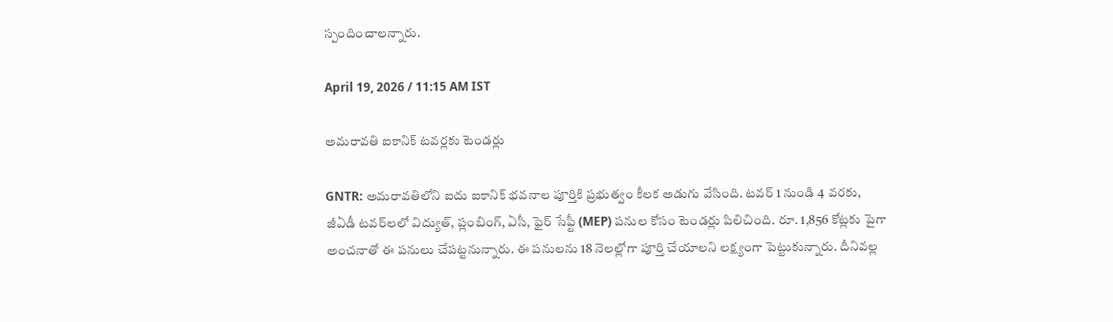స్పందించాలన్నారు.

April 19, 2026 / 11:15 AM IST

అమరావతి ఐకానిక్ టవర్లకు టెండర్లు

GNTR: అమరావతిలోని ఐదు ఐకానిక్ భవనాల పూర్తికి ప్రభుత్వం కీలక అడుగు వేసింది. టవర్ 1 నుండి 4 వరకు, జీఏడీ టవర్‌లలో విద్యుత్, ప్లంబింగ్, ఏసీ, ఫైర్ సేఫ్టీ (MEP) పనుల కోసం టెండర్లు పిలిచింది. రూ. 1,856 కోట్లకు పైగా అంచనాతో ఈ పనులు చేపట్టనున్నారు. ఈ పనులను 18 నెలల్లోగా పూర్తి చేయాలని లక్ష్యంగా పెట్టుకున్నారు. దీనివల్ల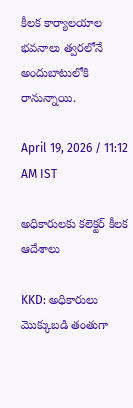కీలక కార్యాలయాల భవనాలు త్వరలోనే అందుబాటులోకి రానున్నాయి.

April 19, 2026 / 11:12 AM IST

అధికారులకు కలెక్టర్ కీలక ఆదేశాలు

KKD: అధికారులు మొక్కుబడి తంతుగా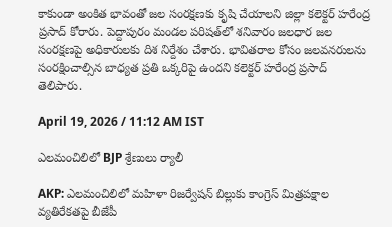కాకుండా అంకిత భావంతో జల సంరక్షణకు కృషి చేయాలని జిల్లా కలెక్టర్ హరేంద్ర ప్రసాద్ కోరారు. పెద్దాపురం మండల పరిషత్‌లో శనివారం జలధార జల సంరక్షణపై అధికారులకు దిశ నిర్దేశం చేశారు. భావితరాల కోసం జలవనరులను సంరక్షించాల్సిన బాధ్యత ప్రతి ఒక్కరిపై ఉందని కలెక్టర్ హరేంద్ర ప్రసాద్ తెలిపారు.

April 19, 2026 / 11:12 AM IST

ఎలమంచిలిలో BJP శ్రేణులు ర్యాలీ

AKP: ఎలమంచిలిలో మహిళా రిజర్వేషన్ బిల్లుకు కాంగ్రెస్ మిత్రపక్షాల వ్యతిరేకతపై బీజేపీ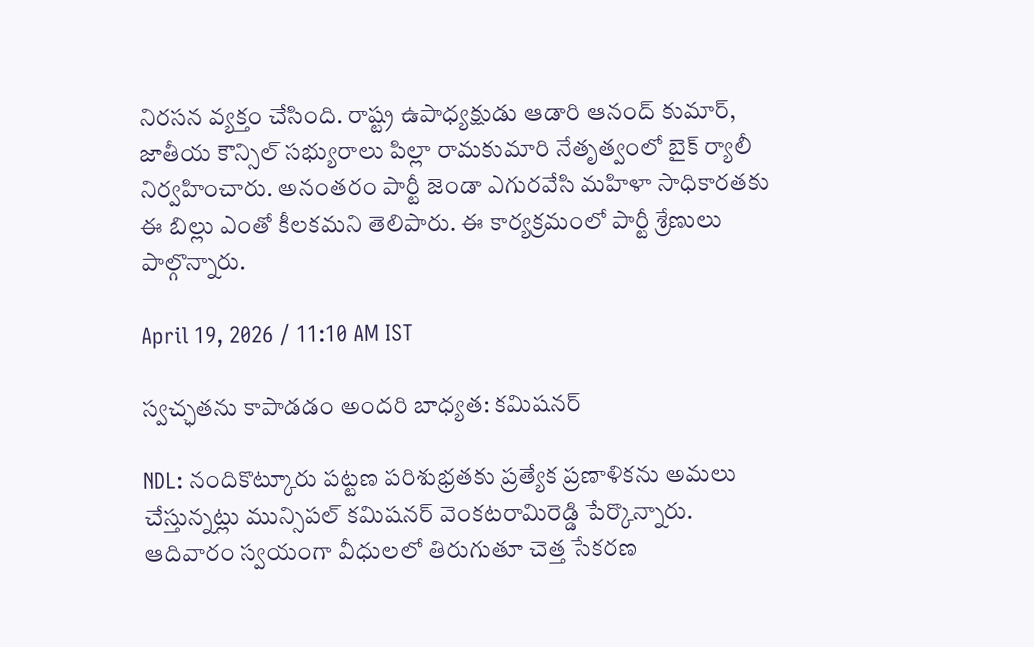నిరసన వ్యక్తం చేసింది. రాష్ట్ర ఉపాధ్యక్షుడు ఆడారి ఆనంద్ కుమార్, జాతీయ కౌన్సిల్ సభ్యురాలు పిల్లా రామకుమారి నేతృత్వంలో బైక్ ర్యాలీ నిర్వహించారు. అనంతరం పార్టీ జెండా ఎగురవేసి మహిళా సాధికారతకు ఈ బిల్లు ఎంతో కీలకమని తెలిపారు. ఈ కార్యక్రమంలో పార్టీ శ్రేణులు పాల్గొన్నారు.

April 19, 2026 / 11:10 AM IST

స్వచ్ఛతను కాపాడడం అందరి బాధ్యత: కమిషనర్

NDL: నందికొట్కూరు పట్టణ పరిశుభ్రతకు ప్రత్యేక ప్రణాళికను అమలు చేస్తున్నట్లు మున్సిపల్ కమిషనర్ వెంకటరామిరెడ్డి పేర్కొన్నారు. ఆదివారం స్వయంగా వీధులలో తిరుగుతూ చెత్త సేకరణ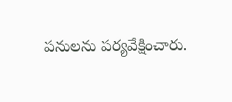పనులను పర్యవేక్షించారు.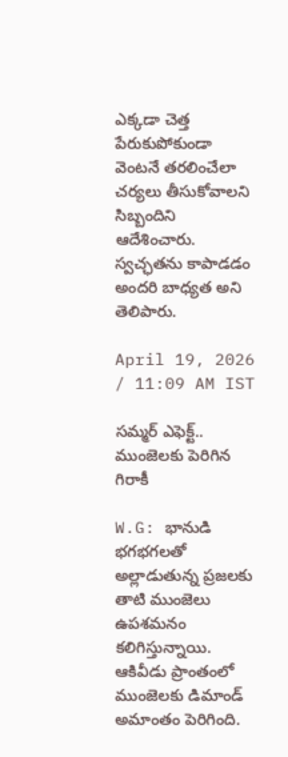ఎక్కడా చెత్త పేరుకుపోకుండా వెంటనే తరలించేలా చర్యలు తీసుకోవాలని సిబ్బందిని ఆదేశించారు. స్వచ్ఛతను కాపాడడం అందరి బాధ్యత అని తెలిపారు.

April 19, 2026 / 11:09 AM IST

సమ్మర్ ఎఫెక్ట్.. ముంజెలకు పెరిగిన గిరాకీ

W.G: భానుడి భగభగలతో అల్లాడుతున్న ప్రజలకు తాటి ముంజెలు ఉపశమనం కలిగిస్తున్నాయి. ఆకివీడు ప్రాంతంలో ముంజెలకు డిమాండ్ అమాంతం పెరిగింది.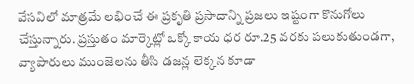వేసవిలో మాత్రమే లభించే ఈ ప్రకృతి ప్రసాదాన్ని ప్రజలు ఇష్టంగా కొనుగోలు చేస్తున్నారు. ప్రస్తుతం మార్కెట్లో ఒక్కో కాయ ధర రూ.25 వరకు పలుకుతుండగా, వ్యాపారులు ముంజెలను తీసి డజన్ల లెక్కన కూడా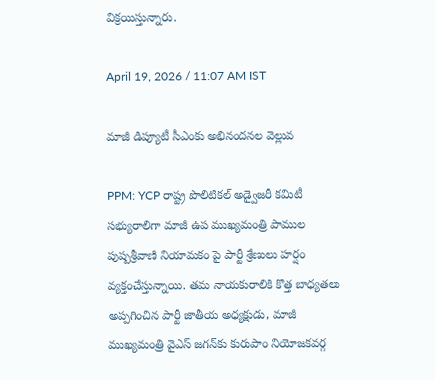విక్రయిస్తున్నారు.

April 19, 2026 / 11:07 AM IST

మాజీ డిప్యూటీ సీఎంకు అభినందనల వెల్లువ

PPM: YCP రాష్ట్ర పొలిటికల్ అడ్వైజరీ కమిటీ సభ్యురాలిగా మాజీ ఉప ముఖ్యమంత్రి పాముల పుష్పశ్రీవాణి నియామకం పై పార్టీ శ్రేణులు హర్షం వ్యక్తంచేస్తున్నాయి. తమ నాయకురాలికి కొత్త బాధ్యతలు అప్పగించిన పార్టీ జాతీయ అధ్యక్షుడు, మాజీ ముఖ్యమంత్రి వైఎస్ జగన్‌కు కురుపాం నియోజకవర్గ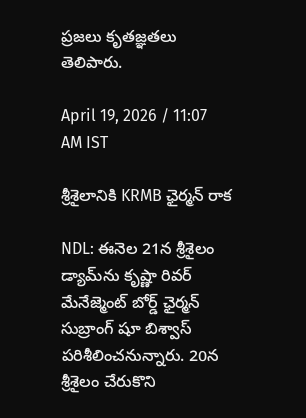ప్రజలు కృతజ్ఞతలు తెలిపారు.

April 19, 2026 / 11:07 AM IST

శ్రీశైలానికి KRMB ఛైర్మన్ రాక

NDL: ఈనెల 21న శ్రీశైలం డ్యామ్‌ను కృష్ణా రివర్ మేనేజ్మెంట్ బోర్డ్ ఛైర్మన్ సుబ్రాంగ్ షూ బిశ్వాస్ పరిశీలించనున్నారు. 20న శ్రీశైలం చేరుకొని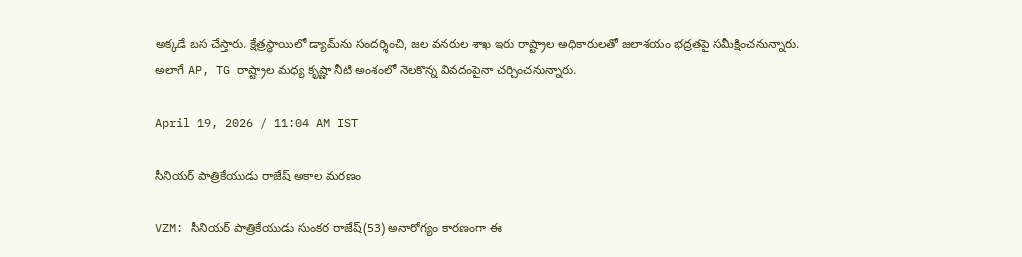అక్కడే బస చేస్తారు. క్షేత్రస్థాయిలో డ్యామ్‌ను సందర్శించి, జల వనరుల శాఖ ఇరు రాష్ట్రాల అధికారులతో జలాశయం భద్రతపై సమీక్షించనున్నారు. అలాగే AP, TG రాష్ట్రాల మధ్య కృష్ణా నీటి అంశంలో నెలకొన్న వివదంపైనా చర్చించనున్నారు.

April 19, 2026 / 11:04 AM IST

సీనియర్ పాత్రికేయుడు రాజేష్ అకాల మరణం

VZM: సీనియర్ పాత్రికేయుడు సుంకర రాజేష్(53) అనారోగ్యం కారణంగా ఈ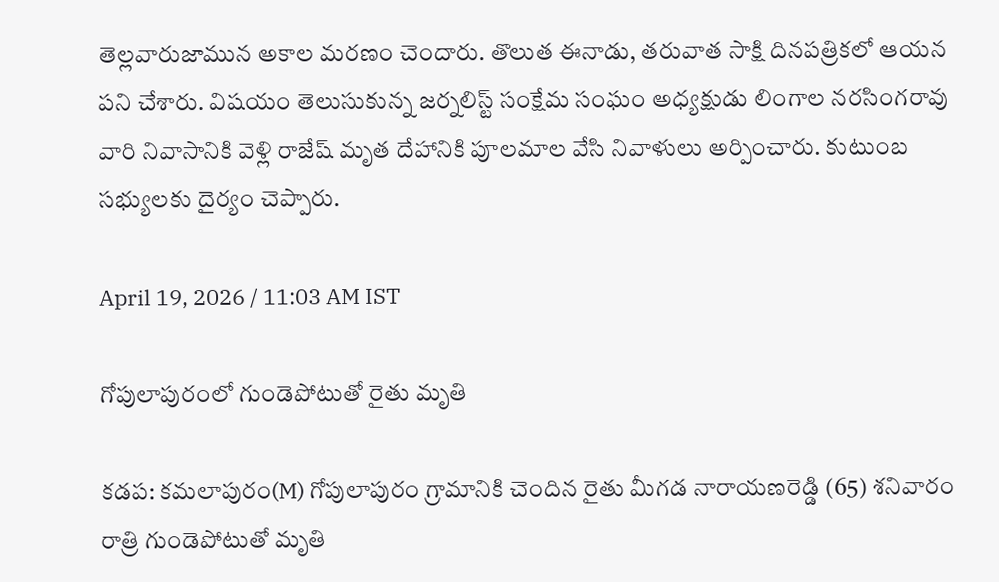తెల్లవారుజామున అకాల మరణం చెందారు. తొలుత ఈనాడు, తరువాత సాక్షి దినపత్రికలో ఆయన పని చేశారు. విషయం తెలుసుకున్న జర్నలిస్ట్ సంక్షేమ సంఘం అధ్యక్షుడు లింగాల నరసింగరావు వారి నివాసానికి వెళ్లి రాజేష్ మృత దేహానికి పూలమాల వేసి నివాళులు అర్పించారు. కుటుంబ సభ్యులకు దైర్యం చెప్పారు.

April 19, 2026 / 11:03 AM IST

గోపులాపురంలో గుండెపోటుతో రైతు మృతి

కడప: కమలాపురం(M) గోపులాపురం గ్రామానికి చెందిన రైతు మీగడ నారాయణరెడ్డి (65) శనివారం రాత్రి గుండెపోటుతో మృతి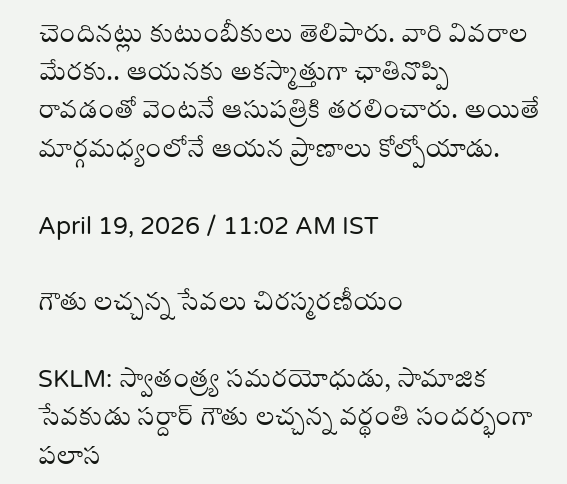చెందినట్లు కుటుంబీకులు తెలిపారు. వారి వివరాల మేరకు.. ఆయనకు అకస్మాత్తుగా ఛాతినొప్పి రావడంతో వెంటనే ఆసుపత్రికి తరలించారు. అయితే మార్గమధ్యంలోనే ఆయన ప్రాణాలు కోల్పోయాడు.

April 19, 2026 / 11:02 AM IST

గౌతు లచ్చన్న సేవలు చిరస్మరణీయం

SKLM: స్వాతంత్ర్య సమరయోధుడు, సామాజిక సేవకుడు సర్దార్ గౌతు లచ్చన్న వర్థంతి సందర్భంగా పలాస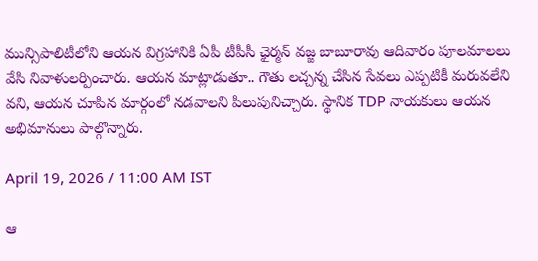మున్సిపాలిటీలోని ఆయన విగ్రహానికి ఏపీ టీపీసీ ఛైర్మన్ వజ్జ బాబూరావు ఆదివారం పూలమాలలు వేసి నివాళులర్పించారు. ఆయన మాట్లాడుతూ.. గౌతు లచ్చన్న చేసిన సేవలు ఎప్పటికీ మరువలేని వని, ఆయన చూపిన మార్గంలో నడవాలని పిలుపునిచ్చారు. స్థానిక TDP నాయకులు ఆయన అభిమానులు పాల్గొన్నారు.

April 19, 2026 / 11:00 AM IST

ఆ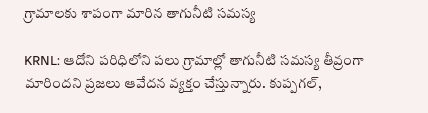గ్రామాలకు శాపంగా మారిన తాగునీటి సమస్య

KRNL: ఆదోని పరిధిలోని పలు గ్రామాల్లో తాగునీటి సమస్య తీవ్రంగా మారిందని ప్రజలు ఆవేదన వ్యక్తం చేస్తున్నారు. కుప్పగల్,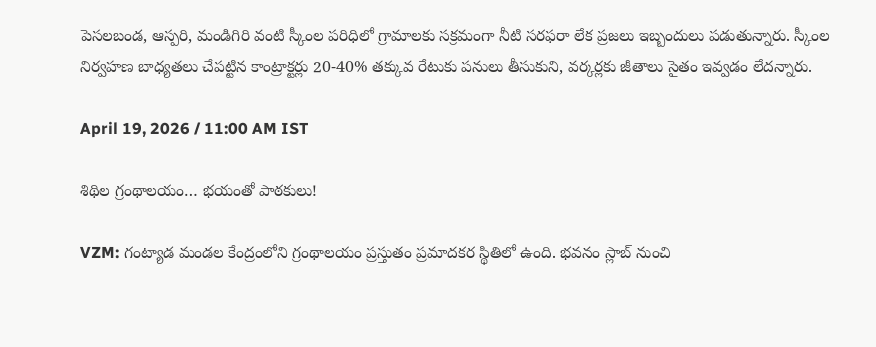పెసలబండ, ఆస్పరి, మండిగిరి వంటి స్కీంల పరిధిలో గ్రామాలకు సక్రమంగా నీటి సరఫరా లేక ప్రజలు ఇబ్బందులు పడుతున్నారు. స్కీంల నిర్వహణ బాధ్యతలు చేపట్టిన కాంట్రాక్టర్లు 20-40% తక్కువ రేటుకు పనులు తీసుకుని, వర్కర్లకు జీతాలు సైతం ఇవ్వడం లేదన్నారు.

April 19, 2026 / 11:00 AM IST

శిథిల గ్రంథాలయం… భయంతో పాఠకులు!

VZM: గంట్యాడ మండల కేంద్రంలోని గ్రంథాలయం ప్రస్తుతం ప్రమాదకర స్థితిలో ఉంది. భవనం స్లాబ్ నుంచి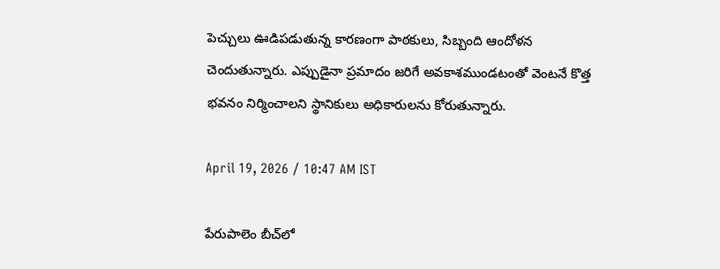పెచ్చులు ఊడిపడుతున్న కారణంగా పాఠకులు, సిబ్బంది ఆందోళన చెందుతున్నారు. ఎప్పుడైనా ప్రమాదం జరిగే అవకాశముండటంతో వెంటనే కొత్త భవనం నిర్మించాలని స్థానికులు అధికారులను కోరుతున్నారు.

April 19, 2026 / 10:47 AM IST

పేరుపాలెం బీచ్‌లో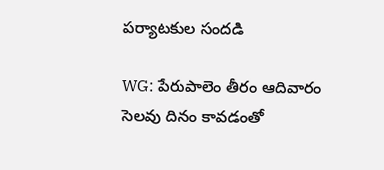పర్యాటకుల సందడి

WG: పేరుపాలెం తీరం ఆదివారం సెలవు దినం కావడంతో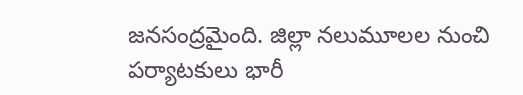జనసంద్రమైంది. జిల్లా నలుమూలల నుంచి పర్యాటకులు భారీ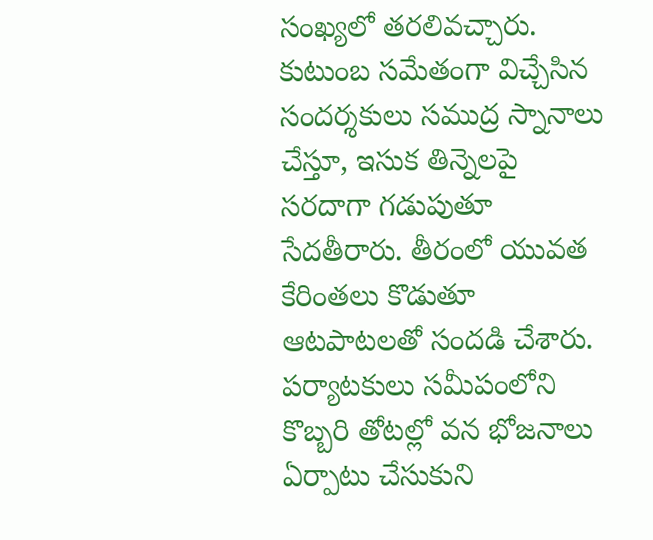సంఖ్యలో తరలివచ్చారు. కుటుంబ సమేతంగా విచ్చేసిన సందర్శకులు సముద్ర స్నానాలు చేస్తూ, ఇసుక తిన్నెలపై సరదాగా గడుపుతూ సేదతీరారు. తీరంలో యువత కేరింతలు కొడుతూ ఆటపాటలతో సందడి చేశారు. పర్యాటకులు సమీపంలోని కొబ్బరి తోటల్లో వన భోజనాలు ఏర్పాటు చేసుకుని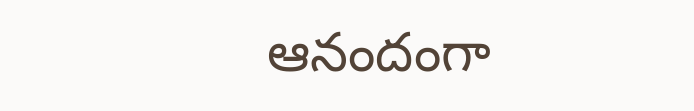ఆనందంగా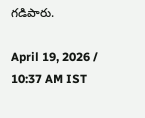గడిపారు.

April 19, 2026 / 10:37 AM IST